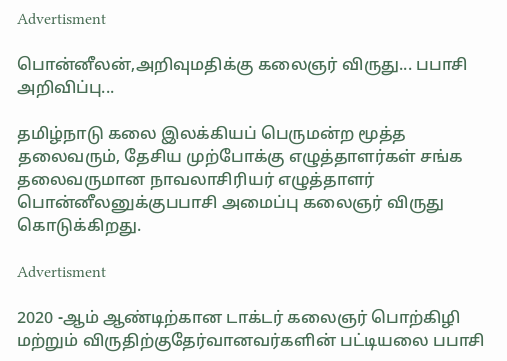Advertisment

பொன்னீலன்,அறிவுமதிக்கு கலைஞர் விருது... பபாசி அறிவிப்பு...

தமிழ்நாடு கலை இலக்கியப் பெருமன்ற மூத்த தலைவரும், தேசிய முற்போக்கு எழுத்தாளர்கள் சங்க தலைவருமான நாவலாசிரியர் எழுத்தாளர் பொன்னீலனுக்குபபாசி அமைப்பு கலைஞர் விருது கொடுக்கிறது.

Advertisment

2020 -ஆம் ஆண்டிற்கான டாக்டர் கலைஞர் பொற்கிழி மற்றும் விருதிற்குதேர்வானவர்களின் பட்டியலை பபாசி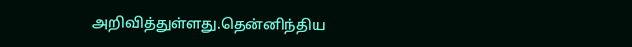அறிவித்துள்ளது.தென்னிந்திய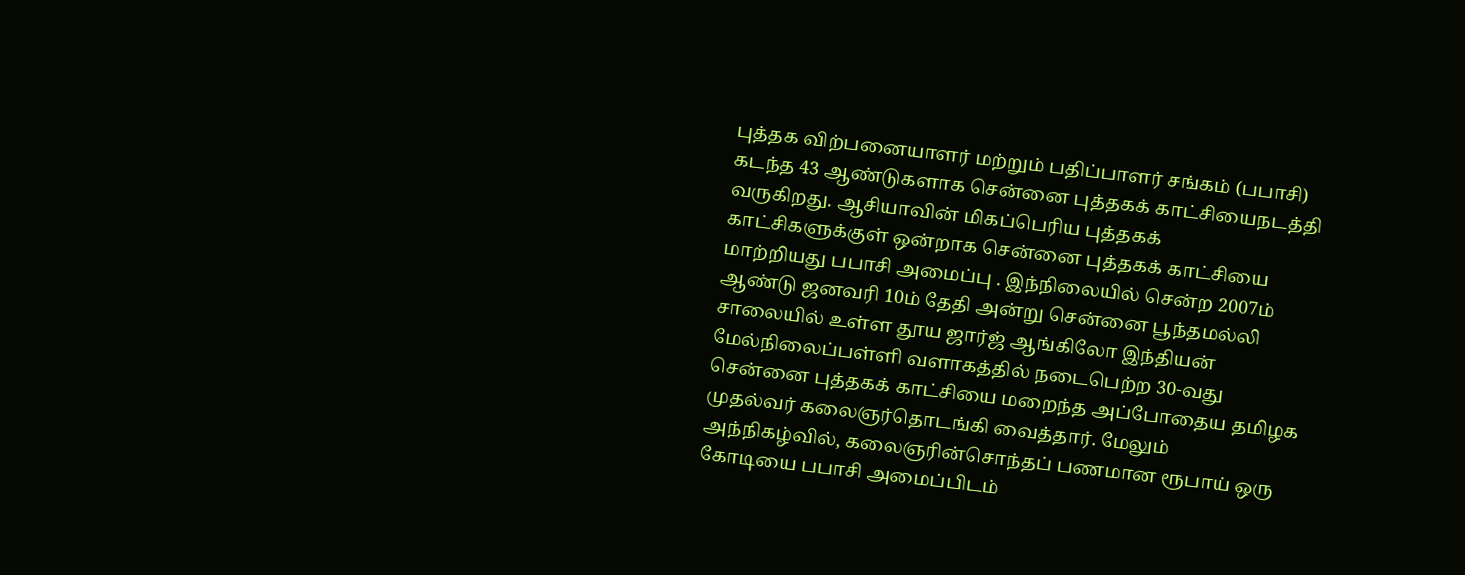புத்தக விற்பனையாளர் மற்றும் பதிப்பாளர் சங்கம் (பபாசி) கடந்த 43 ஆண்டுகளாக சென்னை புத்தகக் காட்சியைநடத்தி வருகிறது. ஆசியாவின் மிகப்பெரிய புத்தகக் காட்சிகளுக்குள் ஒன்றாக சென்னை புத்தகக் காட்சியை மாற்றியது பபாசி அமைப்பு . இந்நிலையில் சென்ற 2007ம் ஆண்டு ஜனவரி 10ம் தேதி அன்று சென்னை பூந்தமல்லி சாலையில் உள்ள தூய ஜார்ஜ் ஆங்கிலோ இந்தியன் மேல்நிலைப்பள்ளி வளாகத்தில் நடைபெற்ற 30-வது சென்னை புத்தகக் காட்சியை மறைந்த அப்போதைய தமிழக முதல்வர் கலைஞர்தொடங்கி வைத்தார். மேலும் அந்நிகழ்வில், கலைஞரின்சொந்தப் பணமான ரூபாய் ஒரு கோடியை பபாசி அமைப்பிடம்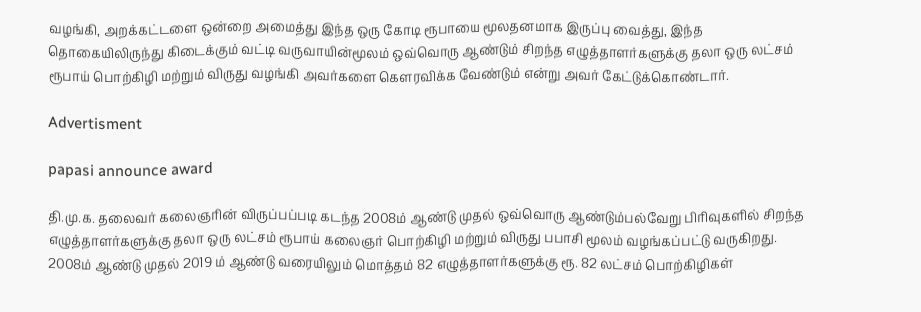வழங்கி, அறக்கட்டளை ஒன்றை அமைத்து இந்த ஒரு கோடி ரூபாயை மூலதனமாக இருப்பு வைத்து, இந்த தொகையிலிருந்து கிடைக்கும் வட்டி வருவாயின்மூலம் ஒவ்வொரு ஆண்டும் சிறந்த எழுத்தாளர்களுக்கு தலா ஒரு லட்சம் ரூபாய் பொற்கிழி மற்றும் விருது வழங்கி அவர்களை கௌரவிக்க வேண்டும் என்று அவர் கேட்டுக்கொண்டார்.

Advertisment

papasi announce award

தி.மு.க. தலைவர் கலைஞரின் விருப்பப்படி கடந்த 2008ம் ஆண்டு முதல் ஒவ்வொரு ஆண்டும்பல்வேறு பிரிவுகளில் சிறந்த எழுத்தாளர்களுக்கு தலா ஒரு லட்சம் ரூபாய் கலைஞர் பொற்கிழி மற்றும் விருது பபாசி மூலம் வழங்கப்பட்டு வருகிறது. 2008ம் ஆண்டு முதல் 2019 ம் ஆண்டு வரையிலும் மொத்தம் 82 எழுத்தாளர்களுக்கு ரூ. 82 லட்சம் பொற்கிழிகள்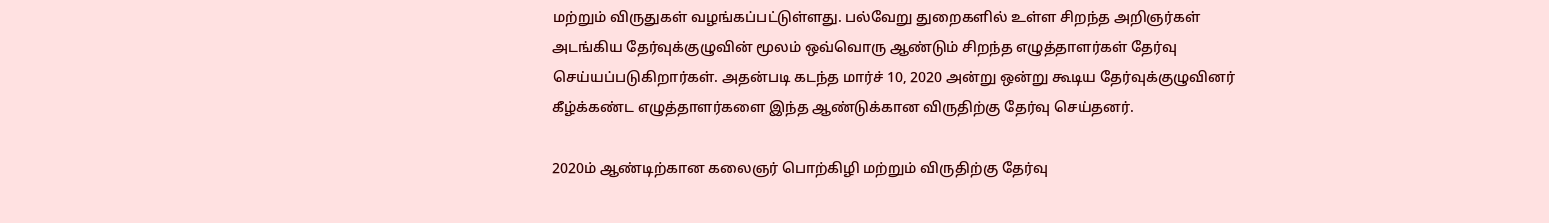மற்றும் விருதுகள் வழங்கப்பட்டுள்ளது. பல்வேறு துறைகளில் உள்ள சிறந்த அறிஞர்கள் அடங்கிய தேர்வுக்குழுவின் மூலம் ஒவ்வொரு ஆண்டும் சிறந்த எழுத்தாளர்கள் தேர்வு செய்யப்படுகிறார்கள். அதன்படி கடந்த மார்ச் 10, 2020 அன்று ஒன்று கூடிய தேர்வுக்குழுவினர் கீழ்க்கண்ட எழுத்தாளர்களை இந்த ஆண்டுக்கான விருதிற்கு தேர்வு செய்தனர்.

2020ம் ஆண்டிற்கான கலைஞர் பொற்கிழி மற்றும் விருதிற்கு தேர்வு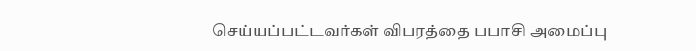செய்யப்பட்டவர்கள் விபரத்தை பபாசி அமைப்பு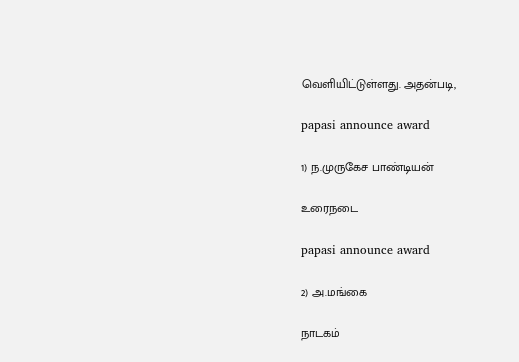வெளியிட்டுள்ளது. அதன்படி,

papasi announce award

1) ந.முருகேச பாண்டியன்

உரைநடை

papasi announce award

2) அ.மங்கை

நாடகம்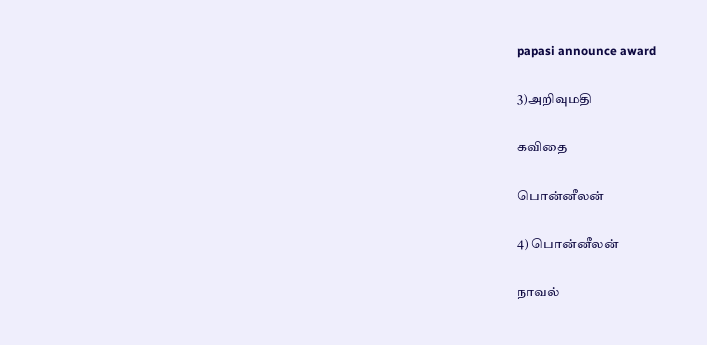papasi announce award

3)அறிவுமதி

கவிதை

பொன்னீலன்

4) பொன்னீலன்

நாவல்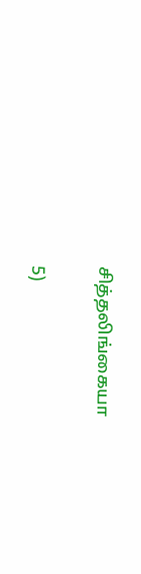சித்தலிங்கையா

5)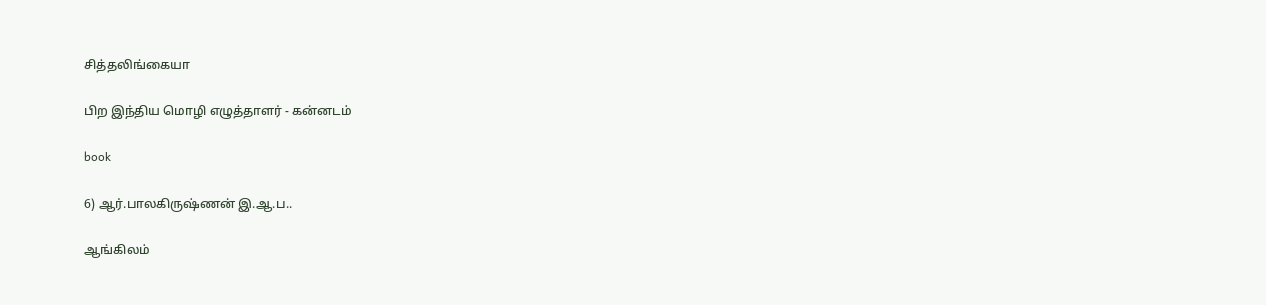சித்தலிங்கையா

பிற இந்திய மொழி எழுத்தாளர் - கன்னடம்

book

6) ஆர்.பாலகிருஷ்ணன் இ.ஆ.ப..

ஆங்கிலம்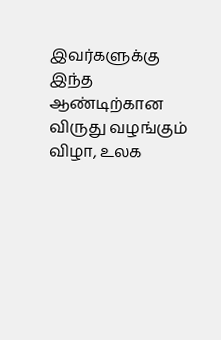இவர்களுக்கு இந்த ஆண்டிற்கான விருது வழங்கும் விழா, உலக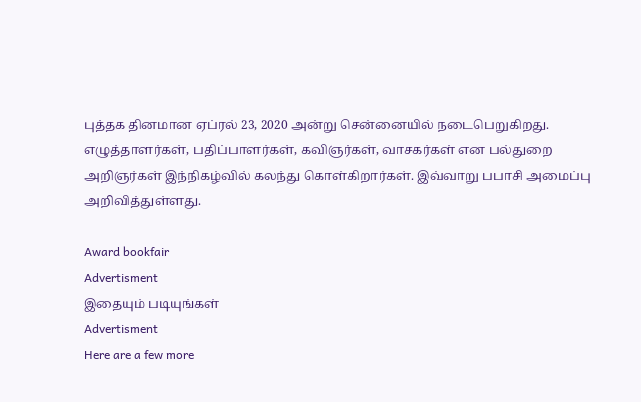புத்தக தினமான ஏப்ரல் 23, 2020 அன்று சென்னையில் நடைபெறுகிறது. எழுத்தாளர்கள், பதிப்பாளர்கள், கவிஞர்கள், வாசகர்கள் என பல்துறை அறிஞர்கள் இந்நிகழ்வில் கலந்து கொள்கிறார்கள். இவ்வாறு பபாசி அமைப்பு அறிவித்துள்ளது.

Award bookfair
Advertisment
இதையும் படியுங்கள்
Advertisment
Here are a few more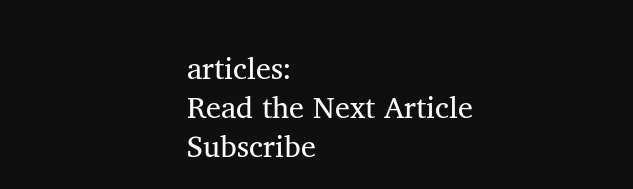articles:
Read the Next Article
Subscribe